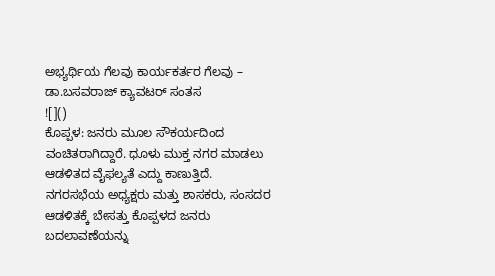ಅಭ್ಯರ್ಥಿಯ ಗೆಲವು ಕಾರ್ಯಕರ್ತರ ಗೆಲವು – ಡಾ.ಬಸವರಾಜ್ ಕ್ಯಾವಟರ್ ಸಂತಸ
![]()
ಕೊಪ್ಪಳ: ಜನರು ಮೂಲ ಸೌಕರ್ಯದಿಂದ ವಂಚಿತರಾಗಿದ್ದಾರೆ. ಧೂಳು ಮುಕ್ತ ನಗರ ಮಾಡಲು ಆಡಳಿತದ ವೈಫಲ್ಯತೆ ಎದ್ದು ಕಾಣುತ್ತಿದೆ. ನಗರಸಭೆಯ ಅಧ್ಯಕ್ಷರು ಮತ್ತು ಶಾಸಕರು, ಸಂಸದರ ಆಡಳಿತಕ್ಕೆ ಬೇಸತ್ತು ಕೊಪ್ಪಳದ ಜನರು ಬದಲಾವಣೆಯನ್ನು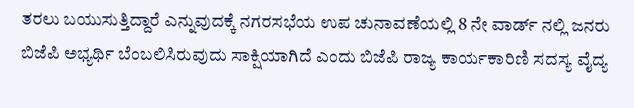ತರಲು ಬಯುಸುತ್ತಿದ್ದಾರೆ ಎನ್ನುವುದಕ್ಕೆ ನಗರಸಭೆಯ ಉಪ ಚುನಾವಣೆಯಲ್ಲಿ 8 ನೇ ವಾರ್ಡ್ ನಲ್ಲಿ ಜನರು ಬಿಜೆಪಿ ಅಭ್ಯರ್ಥಿ ಬೆಂಬಲಿಸಿರುವುದು ಸಾಕ್ಷಿಯಾಗಿದೆ ಎಂದು ಬಿಜೆಪಿ ರಾಜ್ಯ ಕಾರ್ಯಕಾರಿಣಿ ಸದಸ್ಯ ವೈದ್ಯ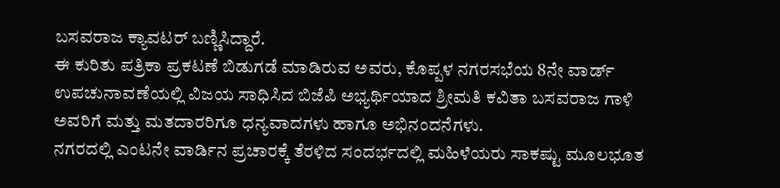ಬಸವರಾಜ ಕ್ಯಾವಟರ್ ಬಣ್ಣಿಸಿದ್ದಾರೆ.
ಈ ಕುರಿತು ಪತ್ರಿಕಾ ಪ್ರಕಟಣೆ ಬಿಡುಗಡೆ ಮಾಡಿರುವ ಅವರು, ಕೊಪ್ಪಳ ನಗರಸಭೆಯ 8ನೇ ವಾರ್ಡ್ ಉಪಚುನಾವಣೆಯಲ್ಲಿ ವಿಜಯ ಸಾಧಿಸಿದ ಬಿಜೆಪಿ ಅಭ್ಯರ್ಥಿಯಾದ ಶ್ರೀಮತಿ ಕವಿತಾ ಬಸವರಾಜ ಗಾಳಿ ಅವರಿಗೆ ಮತ್ತು ಮತದಾರರಿಗೂ ಧನ್ಯವಾದಗಳು ಹಾಗೂ ಅಭಿನಂದನೆಗಳು.
ನಗರದಲ್ಲಿ ಎಂಟನೇ ವಾರ್ಡಿನ ಪ್ರಚಾರಕ್ಕೆ ತೆರಳಿದ ಸಂದರ್ಭದಲ್ಲಿ ಮಹಿಳೆಯರು ಸಾಕಷ್ಟು ಮೂಲಭೂತ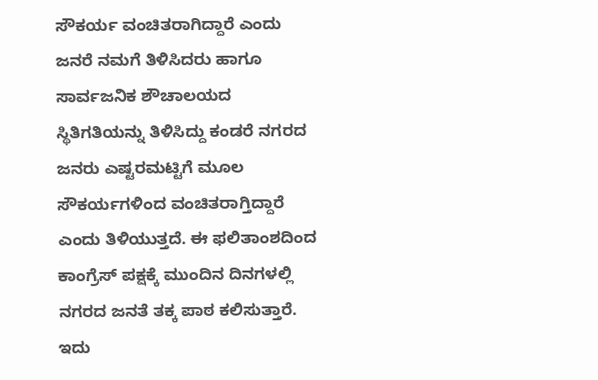ಸೌಕರ್ಯ ವಂಚಿತರಾಗಿದ್ದಾರೆ ಎಂದು ಜನರೆ ನಮಗೆ ತಿಳಿಸಿದರು ಹಾಗೂ ಸಾರ್ವಜನಿಕ ಶೌಚಾಲಯದ ಸ್ಥಿತಿಗತಿಯನ್ನು ತಿಳಿಸಿದ್ದು ಕಂಡರೆ ನಗರದ ಜನರು ಎಷ್ಟರಮಟ್ಟಿಗೆ ಮೂಲ ಸೌಕರ್ಯಗಳಿಂದ ವಂಚಿತರಾಗ್ತಿದ್ದಾರೆ ಎಂದು ತಿಳಿಯುತ್ತದೆ. ಈ ಫಲಿತಾಂಶದಿಂದ ಕಾಂಗ್ರೆಸ್ ಪಕ್ಷಕ್ಕೆ ಮುಂದಿನ ದಿನಗಳಲ್ಲಿ ನಗರದ ಜನತೆ ತಕ್ಕ ಪಾಠ ಕಲಿಸುತ್ತಾರೆ. ಇದು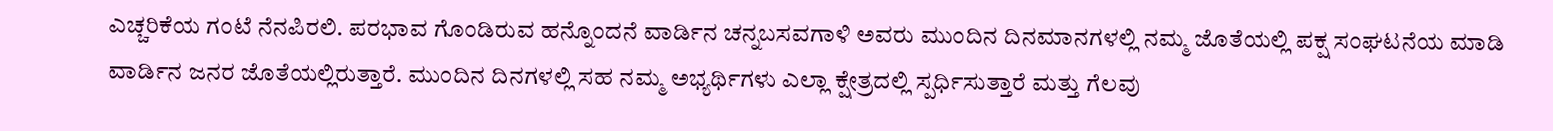ಎಚ್ಚರಿಕೆಯ ಗಂಟೆ ನೆನಪಿರಲಿ. ಪರಭಾವ ಗೊಂಡಿರುವ ಹನ್ನೊಂದನೆ ವಾರ್ಡಿನ ಚನ್ನಬಸವಗಾಳಿ ಅವರು ಮುಂದಿನ ದಿನಮಾನಗಳಲ್ಲಿ ನಮ್ಮ ಜೊತೆಯಲ್ಲಿ ಪಕ್ಷ ಸಂಘಟನೆಯ ಮಾಡಿ ವಾರ್ಡಿನ ಜನರ ಜೊತೆಯಲ್ಲಿರುತ್ತಾರೆ. ಮುಂದಿನ ದಿನಗಳಲ್ಲಿ ಸಹ ನಮ್ಮ ಅಭ್ಯರ್ಥಿಗಳು ಎಲ್ಲಾ ಕ್ಷೇತ್ರದಲ್ಲಿ ಸ್ಪರ್ಧಿಸುತ್ತಾರೆ ಮತ್ತು ಗೆಲವು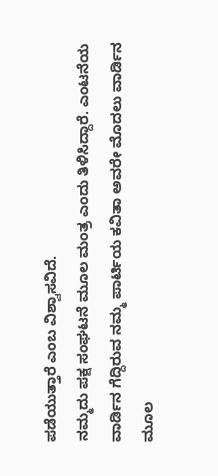ಪಡೆಯುತ್ತಾರೆ ಎಂಬ ವಿಶ್ವಾಸವಿದೆ.
ನಮ್ಮದು ಪಕ್ಷ ಸಂಘಟನೆ ಮೂಲ ಮಂತ್ರ ಎಂದು ತಿಳಿಸಿದ್ದಾರೆ. ಎಂಟನೆಯ ವಾರ್ಡಿನ ಗೆದ್ದಿರುವ ನಮ್ಮ ಪಾರ್ಟಿಯ ಕವಿತಾ ಅವರೇ ಮೊದಲು ವಾರ್ಡಿನ ಮೂಲ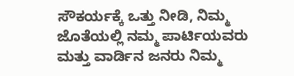ಸೌಕರ್ಯಕ್ಕೆ ಒತ್ತು ನೀಡಿ, ನಿಮ್ಮ ಜೊತೆಯಲ್ಲಿ ನಮ್ಮ ಪಾರ್ಟಿಯವರು ಮತ್ತು ವಾರ್ಡಿನ ಜನರು ನಿಮ್ಮ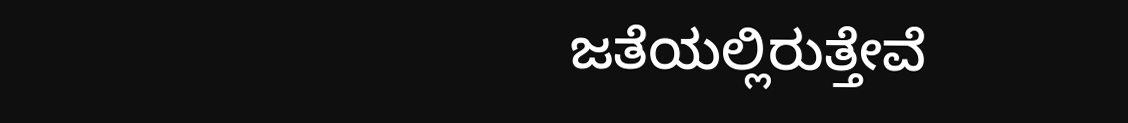ಜತೆಯಲ್ಲಿರುತ್ತೇವೆ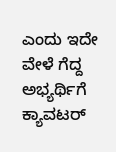ಎಂದು ಇದೇ ವೇಳೆ ಗೆದ್ದ ಅಭ್ಯರ್ಥಿಗೆ ಕ್ಯಾವಟರ್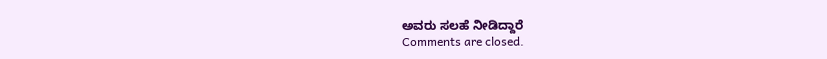ಅವರು ಸಲಹೆ ನೀಡಿದ್ದಾರೆ
Comments are closed.